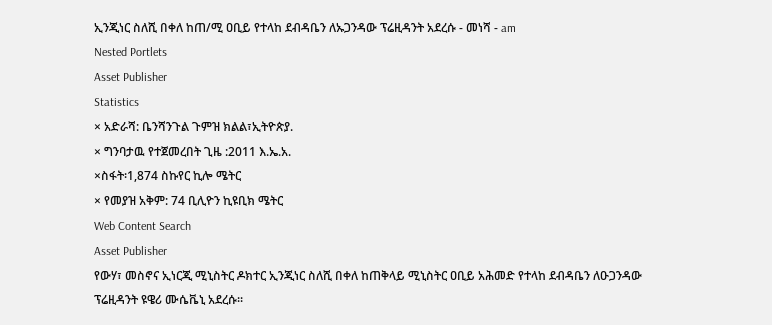ኢንጂነር ስለሺ በቀለ ከጠ/ሚ ዐቢይ የተላከ ደብዳቤን ለኡጋንዳው ፕሬዚዳንት አደረሱ - መነሻ - am
Nested Portlets
Asset Publisher
Statistics
× አድራሻ: ቤንሻንጉል ጉምዝ ክልል፣ኢትዮጵያ.
× ግንባታዉ የተጀመረበት ጊዜ :2011 እ.ኤ.አ.
×ስፋት፡1,874 ስኩየር ኪሎ ሜትር
× የመያዝ አቅም: 74 ቢሊዮን ኪዩቢክ ሜትር
Web Content Search
Asset Publisher
የውሃ፣ መስኖና ኢነርጂ ሚኒስትር ዶክተር ኢንጂነር ስለሺ በቀለ ከጠቅላይ ሚኒስትር ዐቢይ አሕመድ የተላከ ደብዳቤን ለዑጋንዳው ፕሬዚዳንት ዩዌሪ ሙሴቬኒ አደረሱ፡፡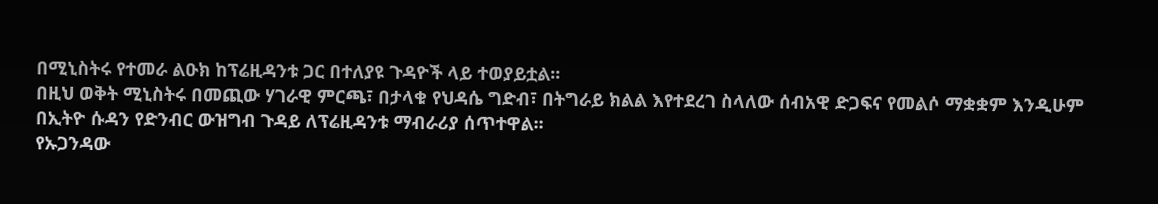በሚኒስትሩ የተመራ ልዑክ ከፕሬዚዳንቱ ጋር በተለያዩ ጉዳዮች ላይ ተወያይቷል፡፡
በዚህ ወቅት ሚኒስትሩ በመጪው ሃገራዊ ምርጫ፣ በታላቁ የህዳሴ ግድብ፣ በትግራይ ክልል እየተደረገ ስላለው ሰብአዊ ድጋፍና የመልሶ ማቋቋም እንዲሁም በኢትዮ ሱዳን የድንብር ውዝግብ ጉዳይ ለፕሬዚዳንቱ ማብራሪያ ሰጥተዋል፡፡
የኡጋንዳው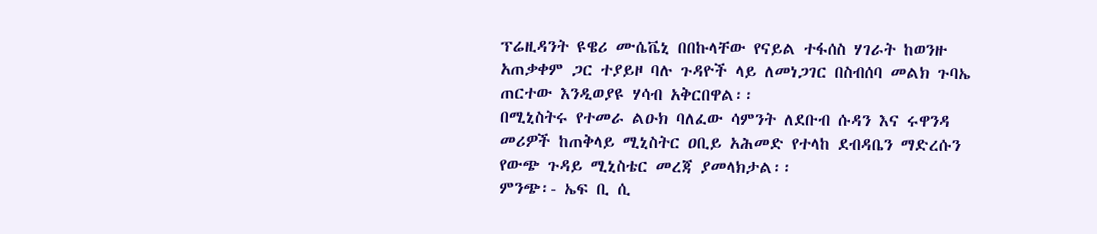ፕሬዚዳንት ዩዌሪ ሙሴቬኒ በበኩላቸው የናይል ተፋሰስ ሃገራት ከወንዙ አጠቃቀም ጋር ተያይዞ ባሉ ጉዳዮች ላይ ለመነጋገር በስብሰባ መልክ ጉባኤ ጠርተው እንዲወያዩ ሃሳብ አቅርበዋል፡፡
በሚኒስትሩ የተመራ ልዑክ ባለፈው ሳምንት ለደቡብ ሱዳን እና ሩዋንዳ መሪዎች ከጠቅላይ ሚኒስትር ዐቢይ አሕመድ የተላከ ደብዳቤን ማድረሱን የውጭ ጉዳይ ሚኒስቴር መረጃ ያመላክታል፡፡
ምንጭ፡- ኤፍ ቢ ሲ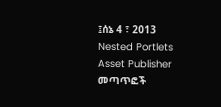፤ሰኔ 4 ፣ 2013
Nested Portlets
Asset Publisher
መጣጥፎች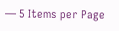— 5 Items per Page